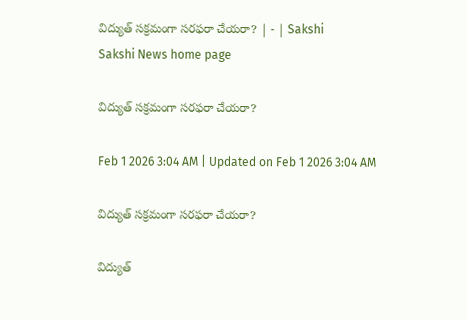విద్యుత్‌ సక్రమంగా సరఫరా చేయరా? | - | Sakshi
Sakshi News home page

విద్యుత్‌ సక్రమంగా సరఫరా చేయరా?

Feb 1 2026 3:04 AM | Updated on Feb 1 2026 3:04 AM

విద్యుత్‌ సక్రమంగా సరఫరా చేయరా?

విద్యుత్‌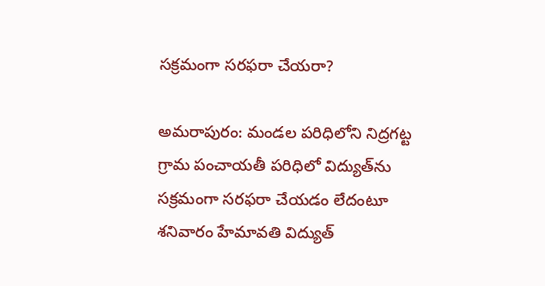సక్రమంగా సరఫరా చేయరా?

అమరాపురం: మండల పరిధిలోని నిద్రగట్ట గ్రామ పంచాయతీ పరిధిలో విద్యుత్‌ను సక్రమంగా సరఫరా చేయడం లేదంటూ శనివారం హేమావతి విద్యుత్‌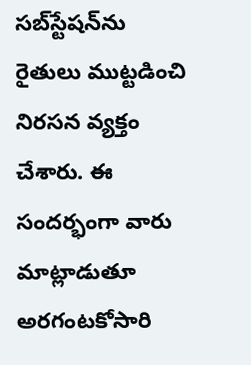సబ్‌స్టేషన్‌ను రైతులు ముట్టడించి నిరసన వ్యక్తం చేశారు. ఈ సందర్భంగా వారు మాట్లాడుతూ అరగంటకోసారి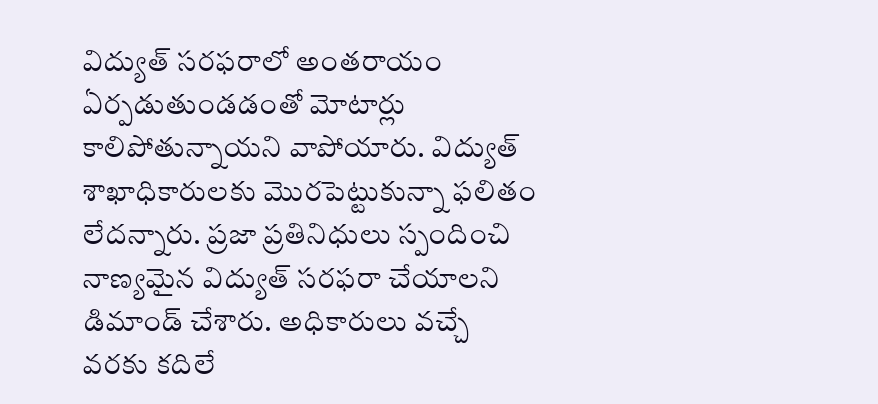విద్యుత్‌ సరఫరాలో అంతరాయం ఏర్పడుతుండడంతో మోటార్లు కాలిపోతున్నాయని వాపోయారు. విద్యుత్‌ శాఖాధికారులకు మొరపెట్టుకున్నా ఫలితం లేదన్నారు. ప్రజా ప్రతినిధులు స్పందించి నాణ్యమైన విద్యుత్‌ సరఫరా చేయాలని డిమాండ్‌ చేశారు. అధికారులు వచ్చే వరకు కదిలే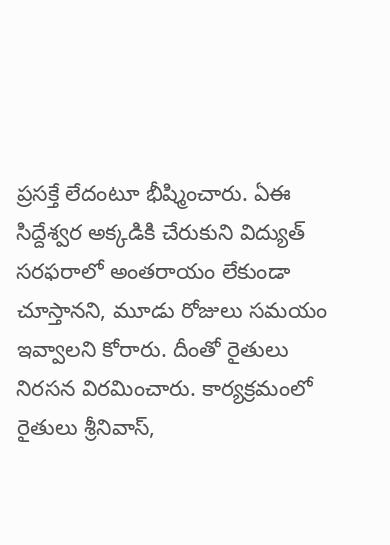ప్రసక్తే లేదంటూ భీష్మించారు. ఏఈ సిద్దేశ్వర అక్కడికి చేరుకుని విద్యుత్‌ సరఫరాలో అంతరాయం లేకుండా చూస్తానని, మూడు రోజులు సమయం ఇవ్వాలని కోరారు. దీంతో రైతులు నిరసన విరమించారు. కార్యక్రమంలో రైతులు శ్రీనివాస్‌,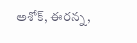అశోక్‌, ఈరన్న,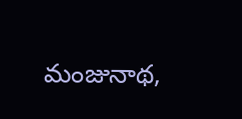మంజునాథ,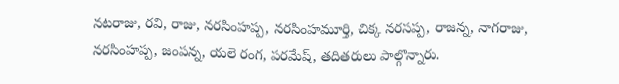నటరాజు, రవి, రాజు, నరసింహప్ప, నరసింహమూర్తి, చిక్క నరసప్ప, రాజన్న, నాగరాజు, నరసింహప్ప, జంపన్న, యలె రంగ, పరమేష్‌, తదితరులు పాల్గొన్నారు.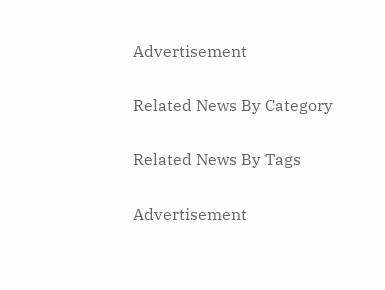Advertisement

Related News By Category

Related News By Tags

Advertisement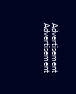Advertisement
Advertisement